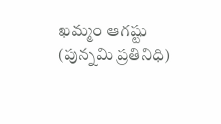ఖమ్మం ఆగష్టు (పున్నమి ప్రతినిధి)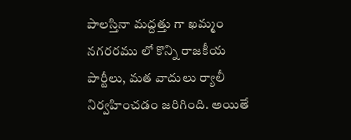పాలస్తినా మద్దత్తు గా ఖమ్మం నగరరము లో కొన్ని రాజకీయ పార్టీలు, మత వాదులు ర్యాలీ నిర్వహించడం జరిగింది. అయితే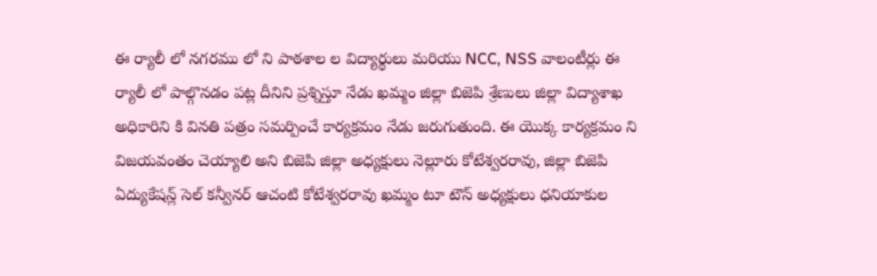ఈ ర్యాలీ లో నగరము లో ని పాఠశాల ల విద్యార్థులు మరియు NCC, NSS వాలంటీర్లు ఈ ర్యాలీ లో పాల్గొనడం పట్ల దీనిని ప్రశ్నిస్తూ నేడు ఖమ్మం జిల్లా బిజెపి శ్రేణులు జిల్లా విద్యాశాఖ అధికారిని కి వినతి పత్రం సమర్పించే కార్యక్రమం నేడు జరుగుతుంది. ఈ యొక్క కార్యక్రమం ని విజయవంతం చెయ్యాలి అని బిజెపి జిల్లా అధ్యక్షులు నెల్లూరు కోటేశ్వరరావు, జిల్లా బిజెపి ఏద్యుకేషన్ల్ సెల్ కన్వీనర్ ఆచంటి కోటేశ్వరరావు ఖమ్మం టూ టౌన్ అధ్యక్షులు ధనియాకుల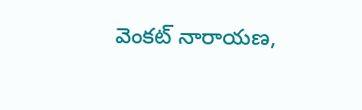వెంకట్ నారాయణ,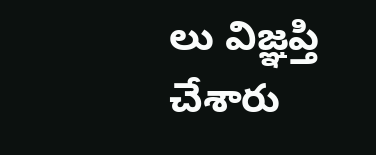లు విజ్ఞప్తి చేశారు